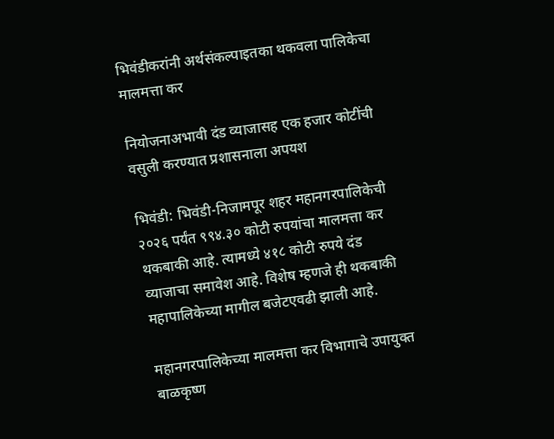भिवंडीकरांनी अर्थसंकल्पाइतका थकवला पालिकेचा मालमत्ता कर

नियोजनाअभावी दंड व्याजासह एक हजार कोटींची वसुली करण्यात प्रशासनाला अपयश

भिवंडी: भिवंडी-निजामपूर शहर महानगरपालिकेची २०२६ पर्यंत ९९४.३० कोटी रुपयांचा मालमत्ता कर थकबाकी आहे. त्यामध्ये ४१८ कोटी रुपये दंड व्याजाचा समावेश आहे. विशेष म्हणजे ही थकबाकी महापालिकेच्या मागील बजेटएवढी झाली आहे.

महानगरपालिकेच्या मालमत्ता कर विभागाचे उपायुक्त बाळकृष्ण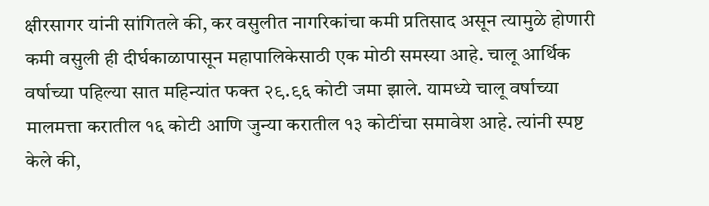क्षीरसागर यांनी सांगितले की, कर वसुलीत नागरिकांचा कमी प्रतिसाद असून त्यामुळे होणारी कमी वसुली ही दीर्घकाळापासून महापालिकेसाठी एक मोठी समस्या आहे. चालू आर्थिक वर्षाच्या पहिल्या सात महिन्यांत फक्त २९.९६ कोटी जमा झाले. यामध्ये चालू वर्षाच्या मालमत्ता करातील १६ कोटी आणि जुन्या करातील १३ कोटींचा समावेश आहे. त्यांनी स्पष्ट केले की,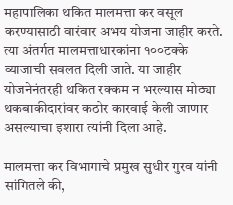महापालिका थकित मालमत्ता कर वसूल करण्यासाठी वारंवार अभय योजना जाहीर करते. त्या अंतर्गत मालमत्ताधारकांना १००टक्के व्याजाची सवलत दिली जाते. या जाहीर योजनेनंतरही थकित रक्कम न भरल्यास मोठ्या थकबाकीदारांवर कठोर कारवाई केली जाणार असल्याचा इशारा त्यांनी दिला आहे.

मालमत्ता कर विभागाचे प्रमुख सुधीर गुरव यांनी सांगितले की,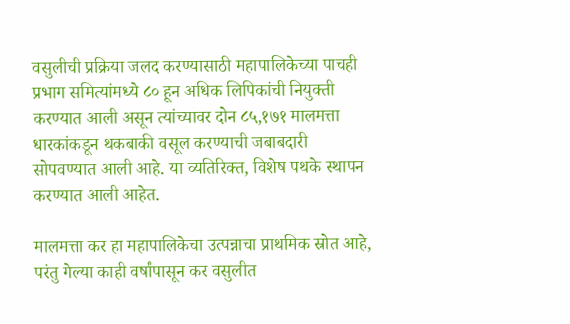वसुलीची प्रक्रिया जलद करण्यासाठी महापालिकेच्या पाचही प्रभाग समित्यांमध्ये ८० हून अधिक लिपिकांची नियुक्ती करण्यात आली असून त्यांच्यावर दोन ८५,१७१ मालमत्ता धारकांकडून थकबाकी वसूल करण्याची जबाबदारी सोपवण्यात आली आहे. या व्यतिरिक्त, विशेष पथके स्थापन करण्यात आली आहेत.

मालमत्ता कर हा महापालिकेचा उत्पन्नाचा प्राथमिक स्रोत आहे, परंतु गेल्या काही वर्षांपासून कर वसुलीत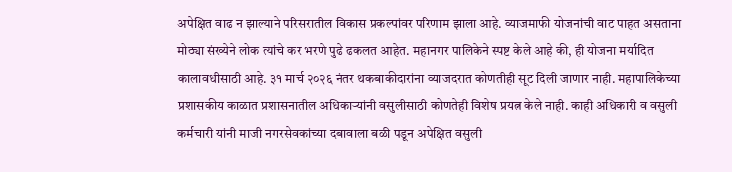अपेक्षित वाढ न झाल्याने परिसरातील विकास प्रकल्पांवर परिणाम झाला आहे. व्याजमाफी योजनांची वाट पाहत असताना मोठ्या संख्येने लोक त्यांचे कर भरणे पुढे ढकलत आहेत. महानगर पालिकेने स्पष्ट केले आहे की, ही योजना मर्यादित कालावधीसाठी आहे. ३१ मार्च २०२६ नंतर थकबाकीदारांना व्याजदरात कोणतीही सूट दिली जाणार नाही. महापालिकेच्या प्रशासकीय काळात प्रशासनातील अधिकाऱ्यांनी वसुलीसाठी कोणतेही विशेष प्रयत्न केले नाही. काही अधिकारी व वसुली कर्मचारी यांनी माजी नगरसेवकांच्या दबावाला बळी पडून अपेक्षित वसुली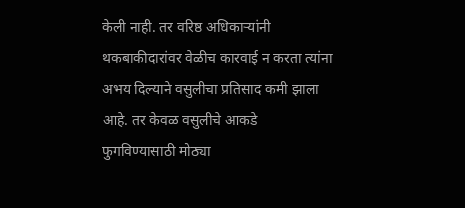केली नाही. तर वरिष्ठ अधिकाऱ्यांनी थकबाकीदारांवर वेळीच कारवाई न करता त्यांना अभय दिल्याने वसुलीचा प्रतिसाद कमी झाला आहे. तर केवळ वसुलीचे आकडे फुगविण्यासाठी मोठ्या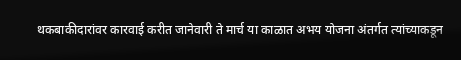थकबाकीदारांवर कारवाई करीत जानेवारी ते मार्च या काळात अभय योजना अंतर्गत त्यांच्याकडून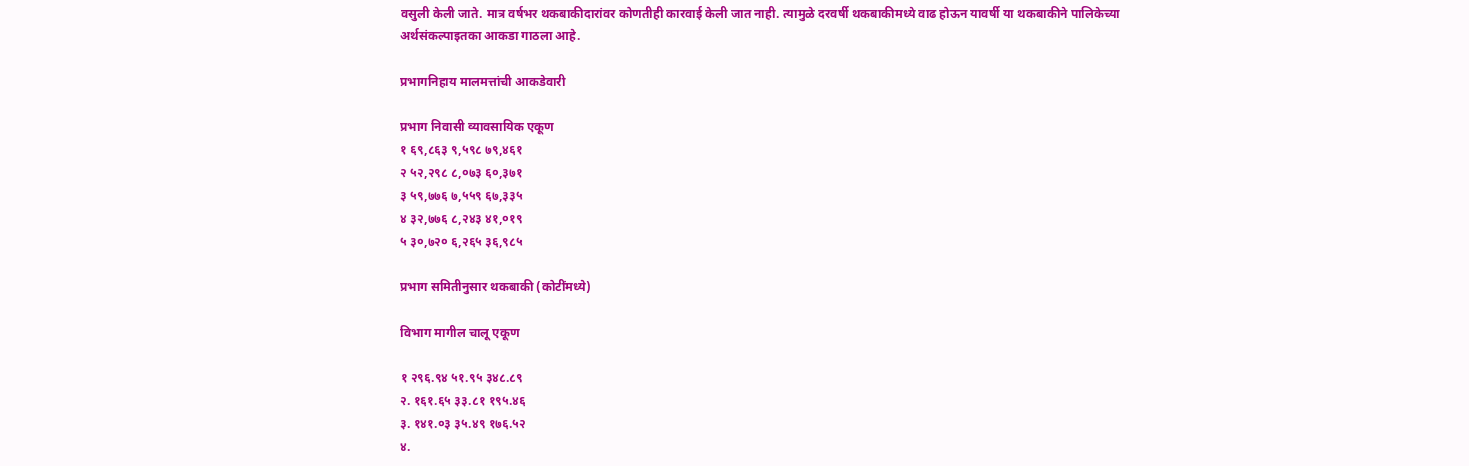वसुली केली जाते. मात्र वर्षभर थकबाकीदारांवर कोणतीही कारवाई केली जात नाही. त्यामुळे दरवर्षी थकबाकीमध्ये वाढ होऊन यावर्षी या थकबाकीने पालिकेच्या अर्थसंकल्पाइतका आकडा गाठला आहे.

प्रभागनिहाय मालमत्तांची आकडेवारी

प्रभाग निवासी व्यावसायिक एकूण
१ ६९,८६३ ९,५९८ ७९,४६१
२ ५२,२९८ ८,०७३ ६०,३७१
३ ५९,७७६ ७,५५९ ६७,३३५
४ ३२,७७६ ८,२४३ ४१,०१९
५ ३०,७२० ६,२६५ ३६,९८५

प्रभाग समितीनुसार थकबाकी (कोटींमध्ये)

विभाग मागील चालू एकूण

१ २९६.९४ ५१.९५ ३४८.८९
२. १६१.६५ ३३.८१ १९५.४६
३. १४१.०३ ३५.४९ १७६.५२
४.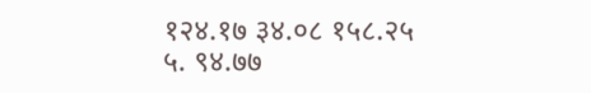१२४.१७ ३४.०८ १५८.२५
५. ९४.७७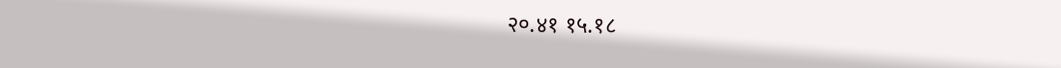२०.४१ १५.१८